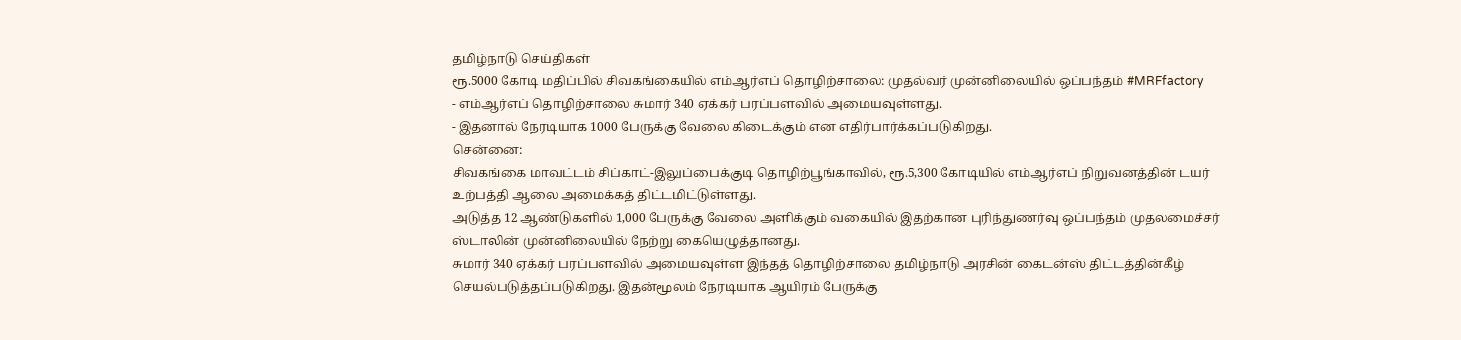தமிழ்நாடு செய்திகள்
ரூ.5000 கோடி மதிப்பில் சிவகங்கையில் எம்ஆர்எப் தொழிற்சாலை: முதல்வர் முன்னிலையில் ஒப்பந்தம் #MRFfactory
- எம்ஆர்எப் தொழிற்சாலை சுமார் 340 ஏக்கர் பரப்பளவில் அமையவுள்ளது.
- இதனால் நேரடியாக 1000 பேருக்கு வேலை கிடைக்கும் என எதிர்பார்க்கப்படுகிறது.
சென்னை:
சிவகங்கை மாவட்டம் சிப்காட்-இலுப்பைக்குடி தொழிற்பூங்காவில், ரூ.5,300 கோடியில் எம்ஆர்எப் நிறுவனத்தின் டயர் உற்பத்தி ஆலை அமைக்கத் திட்டமிட்டுள்ளது.
அடுத்த 12 ஆண்டுகளில் 1,000 பேருக்கு வேலை அளிக்கும் வகையில் இதற்கான புரிந்துணர்வு ஒப்பந்தம் முதலமைச்சர் ஸ்டாலின் முன்னிலையில் நேற்று கையெழுத்தானது.
சுமார் 340 ஏக்கர் பரப்பளவில் அமையவுள்ள இந்தத் தொழிற்சாலை தமிழ்நாடு அரசின் கைடன்ஸ் திட்டத்தின்கீழ் செயல்படுத்தப்படுகிறது. இதன்மூலம் நேரடியாக ஆயிரம் பேருக்கு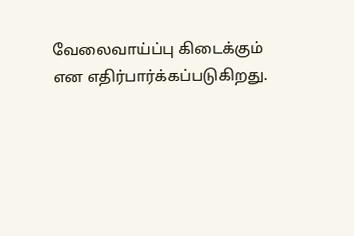வேலைவாய்ப்பு கிடைக்கும் என எதிர்பார்க்கப்படுகிறது.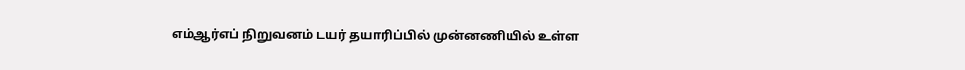எம்ஆர்எப் நிறுவனம் டயர் தயாரிப்பில் முன்னணியில் உள்ள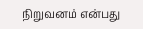நிறுவனம் என்பது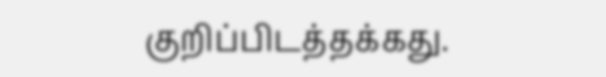குறிப்பிடத்தக்கது.